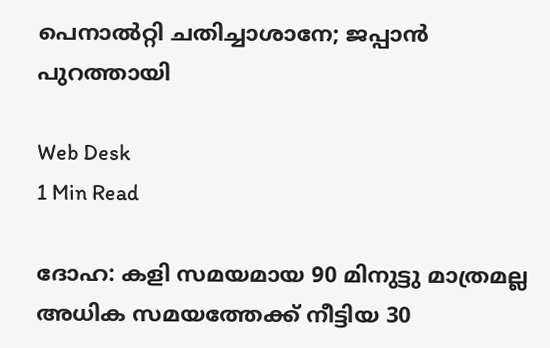പെനാല്‍റ്റി ചതിച്ചാശാനേ; ജപ്പാന്‍ പുറത്തായി

Web Desk
1 Min Read

ദോഹ: കളി സമയമായ 90 മിനുട്ടു മാത്രമല്ല അധിക സമയത്തേക്ക് നീട്ടിയ 30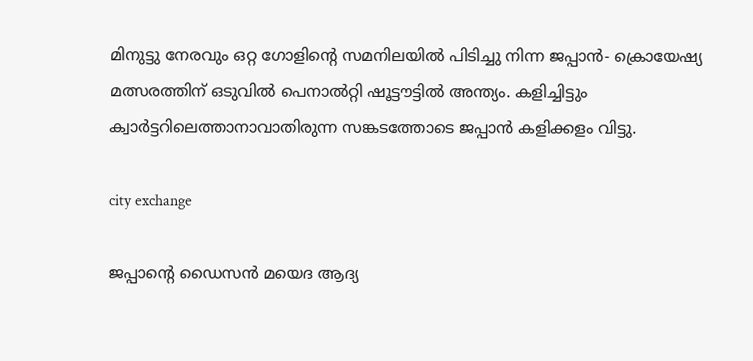മിനുട്ടു നേരവും ഒറ്റ ഗോളിന്റെ സമനിലയില്‍ പിടിച്ചു നിന്ന ജപ്പാന്‍- ക്രൊയേഷ്യ മത്സരത്തിന് ഒടുവില്‍ പെനാല്‍റ്റി ഷൂട്ടൗട്ടില്‍ അന്ത്യം. കളിച്ചിട്ടും ക്വാര്‍ട്ടറിലെത്താനാവാതിരുന്ന സങ്കടത്തോടെ ജപ്പാന്‍ കളിക്കളം വിട്ടു.

city exchange

ജപ്പാന്റെ ഡൈസന്‍ മയെദ ആദ്യ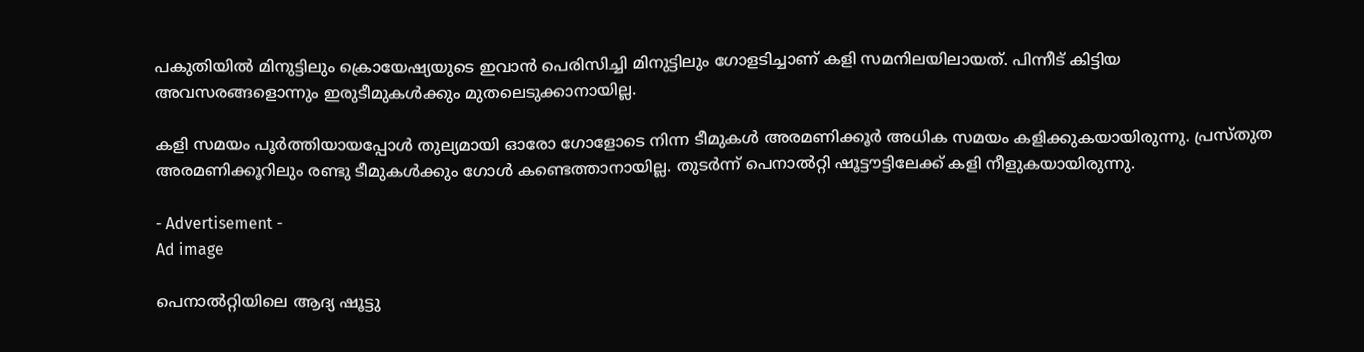പകുതിയില്‍ മിനുട്ടിലും ക്രൊയേഷ്യയുടെ ഇവാന്‍ പെരിസിച്ചി മിനുട്ടിലും ഗോളടിച്ചാണ് കളി സമനിലയിലായത്. പിന്നീട് കിട്ടിയ അവസരങ്ങളൊന്നും ഇരുടീമുകള്‍ക്കും മുതലെടുക്കാനായില്ല.

കളി സമയം പൂര്‍ത്തിയായപ്പോള്‍ തുല്യമായി ഓരോ ഗോളോടെ നിന്ന ടീമുകള്‍ അരമണിക്കൂര്‍ അധിക സമയം കളിക്കുകയായിരുന്നു. പ്രസ്തുത അരമണിക്കൂറിലും രണ്ടു ടീമുകള്‍ക്കും ഗോള്‍ കണ്ടെത്താനായില്ല. തുടര്‍ന്ന് പെനാല്‍റ്റി ഷൂട്ടൗട്ടിലേക്ക് കളി നീളുകയായിരുന്നു.

- Advertisement -
Ad image

പെനാല്‍റ്റിയിലെ ആദ്യ ഷൂട്ടു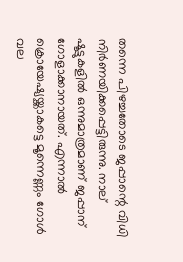തന്നെ പിഴച്ചതോടെ ജപ്പാന്റെ വിധി നിര്‍ണയിക്കപ്പെട്ടിരുന്നു. നാല് ഷൂട്ടുകളില്‍ ഒന്നുമാത്രമാണ് ജപ്പാന് ഗോളാക്കാനായത്. എന്നാല്‍ ക്രൊയേഷ്യയ്ക്കാകട്ടെ മൂന്നെണ്ണം ഗോള്‍ വല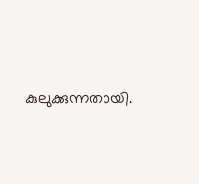കുലുക്കുന്നതായി.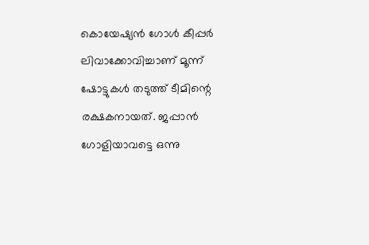കൊയേഷ്യന്‍ ഗോള്‍ കീപ്പര്‍ ലിവാക്കോവിച്ചാണ് മൂന്ന് ഷോട്ടുകള്‍ തടുത്ത് ടീമിന്റെ രക്ഷകനായത്. ജപ്പാന്‍ ഗോളിയാവട്ടെ ഒന്നു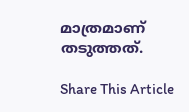മാത്രമാണ് തടുത്തത്.

Share This Article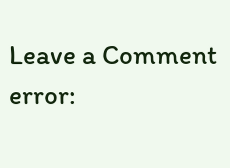Leave a Comment
error: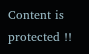Content is protected !!